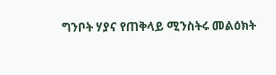ግንቦት ሃያና የጠቅላይ ሚንስትሩ መልዕክት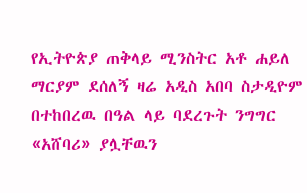የኢትዮጵያ ጠቅላይ ሚንስትር አቶ ሐይለ ማርያም ደሰለኝ ዛሬ አዲስ አበባ ስታዲዮም በተከበረዉ በዓል ላይ ባደረጉት ንግግር «አሸባሪ» ያሏቸዉን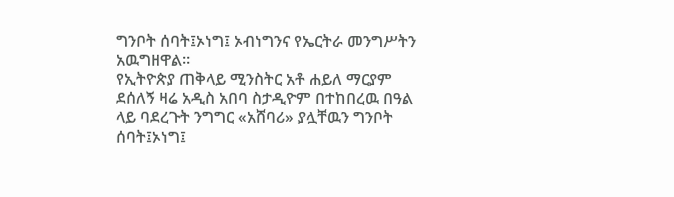ግንቦት ሰባት፤ኦነግ፤ ኦብነግንና የኤርትራ መንግሥትን አዉግዘዋል።
የኢትዮጵያ ጠቅላይ ሚንስትር አቶ ሐይለ ማርያም ደሰለኝ ዛሬ አዲስ አበባ ስታዲዮም በተከበረዉ በዓል ላይ ባደረጉት ንግግር «አሸባሪ» ያሏቸዉን ግንቦት ሰባት፤ኦነግ፤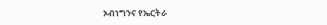ኦብነግንና የኤርትራ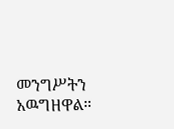መንግሥትን አዉግዘዋል።